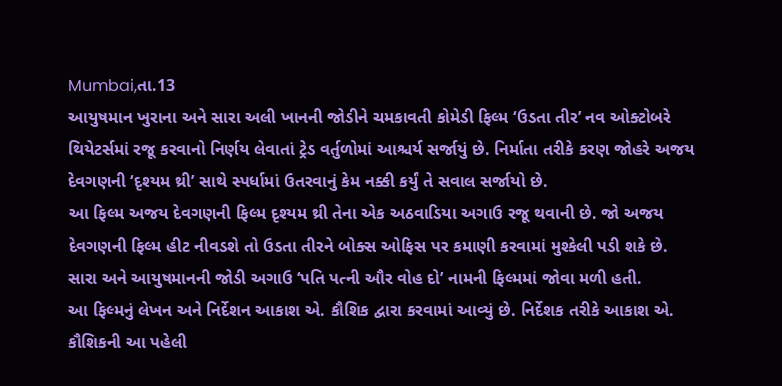Mumbai,તા.13
આયુષમાન ખુરાના અને સારા અલી ખાનની જોડીને ચમકાવતી કોમેડી ફિલ્મ ‘ઉડતા તીર’ નવ ઓક્ટોબરે થિયેટર્સમાં રજૂ કરવાનો નિર્ણય લેવાતાં ટ્રેડ વર્તુળોમાં આશ્ચર્ય સર્જાયું છે. નિર્માતા તરીકે કરણ જોહરે અજય દેવગણની ‘દૃશ્યમ થ્રી’ સાથે સ્પર્ધામાં ઉતરવાનું કેમ નક્કી કર્યું તે સવાલ સર્જાયો છે.
આ ફિલ્મ અજય દેવગણની ફિલ્મ દૃશ્યમ થ્રી તેના એક અઠવાડિયા અગાઉ રજૂ થવાની છે. જો અજય દેવગણની ફિલ્મ હીટ નીવડશે તો ઉડતા તીરને બોક્સ ઓફિસ પર કમાણી કરવામાં મુશ્કેલી પડી શકે છે.
સારા અને આયુષમાનની જોડી અગાઉ ‘પતિ પત્ની ઔર વોહ દો’ નામની ફિલ્મમાં જોવા મળી હતી.
આ ફિલ્મનું લેખન અને નિર્દેશન આકાશ એ. કૌશિક દ્વારા કરવામાં આવ્યું છે. નિર્દેશક તરીકે આકાશ એ. કૌશિકની આ પહેલી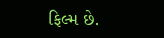ફિલ્મ છે.